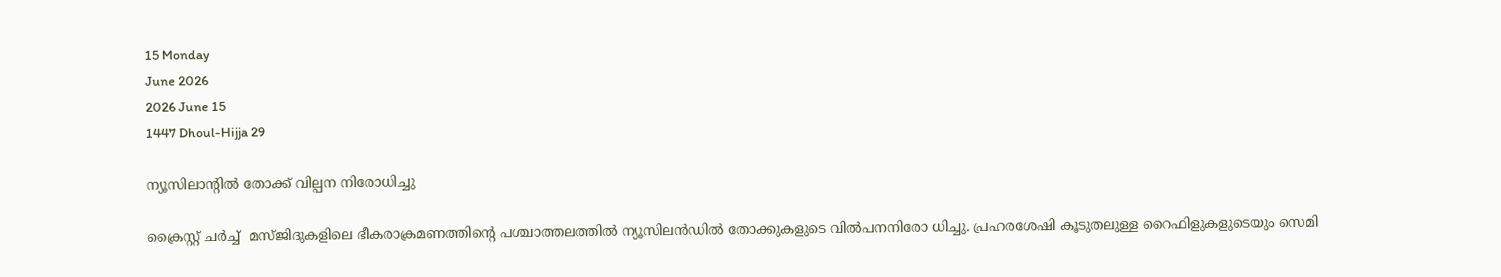15 Monday
June 2026
2026 June 15
1447 Dhoul-Hijja 29

ന്യൂസിലാന്റില്‍ തോക്ക് വില്പന നിരോധിച്ചു

ക്രൈസ്റ്റ് ചര്‍ച്ച്  മസ്ജിദുകളിലെ ഭീകരാക്രമണത്തിന്റെ പശ്ചാത്തലത്തില്‍ ന്യൂസിലന്‍ഡില്‍ തോക്കുകളുടെ വില്‍പനനിരോ ധിച്ചു. പ്രഹരശേഷി കൂടുതലുള്ള റൈഫിളുകളുടെയും സെമി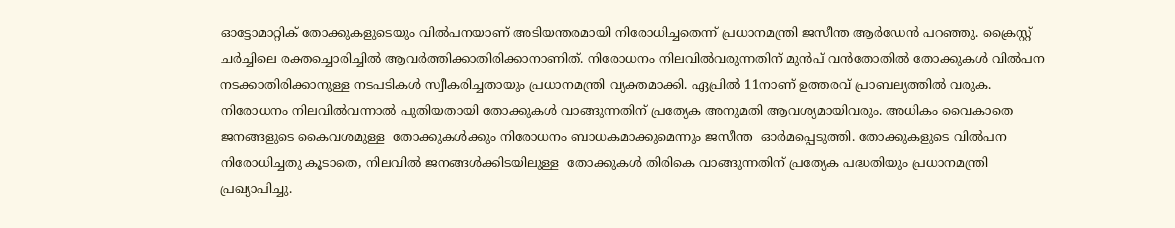ഓട്ടോമാറ്റിക് തോക്കുകളുടെയും വില്‍പനയാണ് അടിയന്തരമായി നിരോധിച്ചതെന്ന് പ്രധാനമന്ത്രി ജസീന്ത ആര്‍ഡേന്‍ പറഞ്ഞു. ക്രൈസ്റ്റ് ചര്‍ച്ചിലെ രക്തച്ചൊരിച്ചില്‍ ആവര്‍ത്തിക്കാതിരിക്കാനാണിത്. നിരോധനം നിലവില്‍വരുന്നതിന് മുന്‍പ് വന്‍തോതില്‍ തോക്കുകള്‍ വില്‍പന നടക്കാതിരിക്കാനുള്ള നടപടികള്‍ സ്വീകരിച്ചതായും പ്രധാനമന്ത്രി വ്യക്തമാക്കി. ഏപ്രില്‍ 11നാണ് ഉത്തരവ് പ്രാബല്യത്തില്‍ വരുക. നിരോധനം നിലവില്‍വന്നാല്‍ പുതിയതായി തോക്കുകള്‍ വാങ്ങുന്നതിന് പ്രത്യേക അനുമതി ആവശ്യമായിവരും. അധികം വൈകാതെ ജനങ്ങളുടെ കൈവശമുള്ള  തോക്കുകള്‍ക്കും നിരോധനം ബാധകമാക്കുമെന്നും ജസീന്ത  ഓര്‍മപ്പെടുത്തി. തോക്കുകളുടെ വില്‍പന നിരോധിച്ചതു കൂടാതെ, നിലവില്‍ ജനങ്ങള്‍ക്കിടയിലുള്ള  തോക്കുകള്‍ തിരികെ വാങ്ങുന്നതിന് പ്രത്യേക പദ്ധതിയും പ്രധാനമന്ത്രി പ്രഖ്യാപിച്ചു.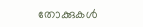തോക്കുകള്‍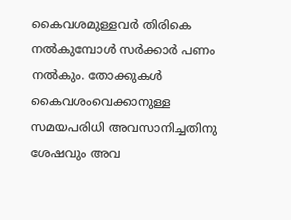കൈവശമുള്ളവര്‍ തിരികെ നല്‍കുമ്പോള്‍ സര്‍ക്കാര്‍ പണം  നല്‍കും. തോക്കുകള്‍ കൈവശംവെക്കാനുള്ള സമയപരിധി അവസാനിച്ചതിനു ശേഷവും അവ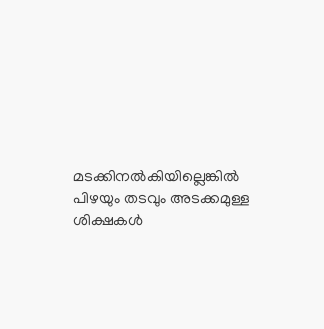മടക്കിനല്‍കിയില്ലെങ്കില്‍ പിഴയും തടവും അടക്കമുള്ള ശിക്ഷകള്‍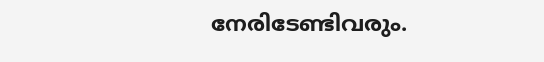നേരിടേണ്ടിവരും.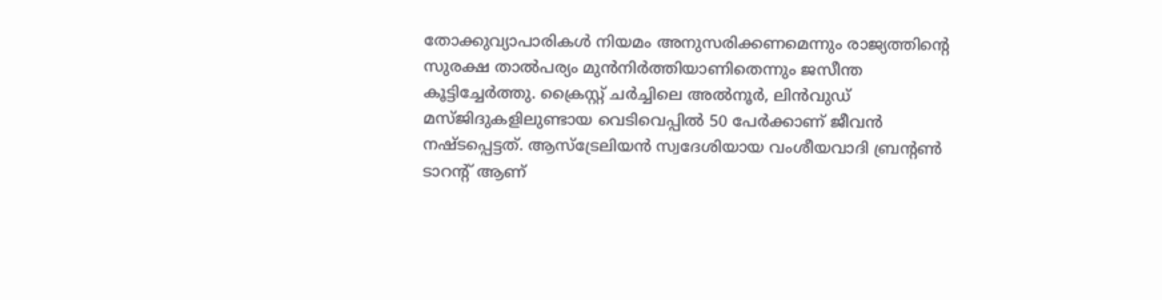തോക്കുവ്യാപാരികള്‍ നിയമം അനുസരിക്കണമെന്നും രാജ്യത്തിന്റെ സുരക്ഷ താല്‍പര്യം മുന്‍നിര്‍ത്തിയാണിതെന്നും ജസീന്ത കൂട്ടിച്ചേര്‍ത്തു. ക്രൈസ്റ്റ് ചര്‍ച്ചിലെ അല്‍നൂര്‍, ലിന്‍വുഡ് മസ്ജിദുകളിലുണ്ടായ വെടിവെപ്പില്‍ 50 പേര്‍ക്കാണ് ജീവന്‍ നഷ്ടപ്പെട്ടത്. ആസ്‌ട്രേലിയന്‍ സ്വദേശിയായ വംശീയവാദി ബ്രന്റണ്‍ ടാറന്റ് ആണ്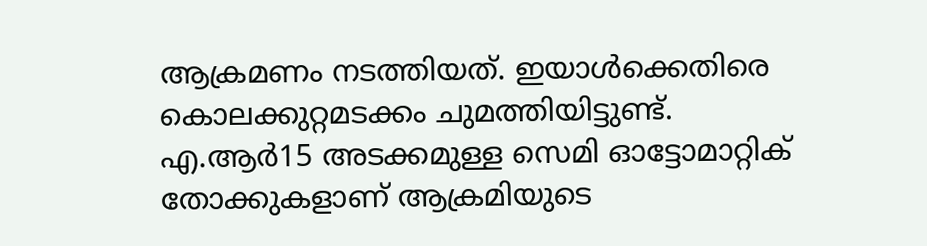ആക്രമണം നടത്തിയത്. ഇയാള്‍ക്കെതിരെ കൊലക്കുറ്റമടക്കം ചുമത്തിയിട്ടുണ്ട്. എ.ആര്‍15 അടക്കമുള്ള സെമി ഓട്ടോമാറ്റിക് തോക്കുകളാണ് ആക്രമിയുടെ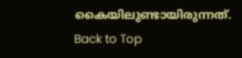കൈയിലുണ്ടായിരുന്നത്.
Back to Top